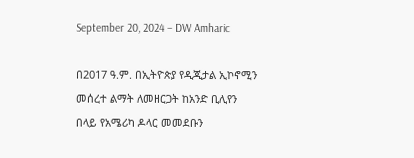September 20, 2024 – DW Amharic

በ2017 ዓ.ም. በኢትዮጵያ የዲጂታል ኢኮኖሚን መሰረተ ልማት ለመዘርጋት ከአንድ ቢሊየን በላይ የአሜሪካ ዶላር መመደቡን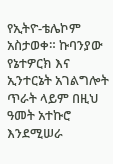የኢትዮ-ቴሌኮም አስታወቀ። ኩባንያው የኔተዎርክ እና ኢንተርኔት አገልግሎት ጥራት ላይም በዚህ ዓመት አተኩሮ እንደሚሠራ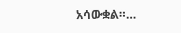አሳውቋል።…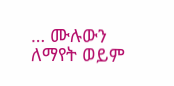… ሙሉውን ለማየት ወይም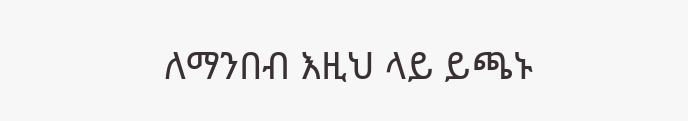ለማንበብ እዚህ ላይ ይጫኑ